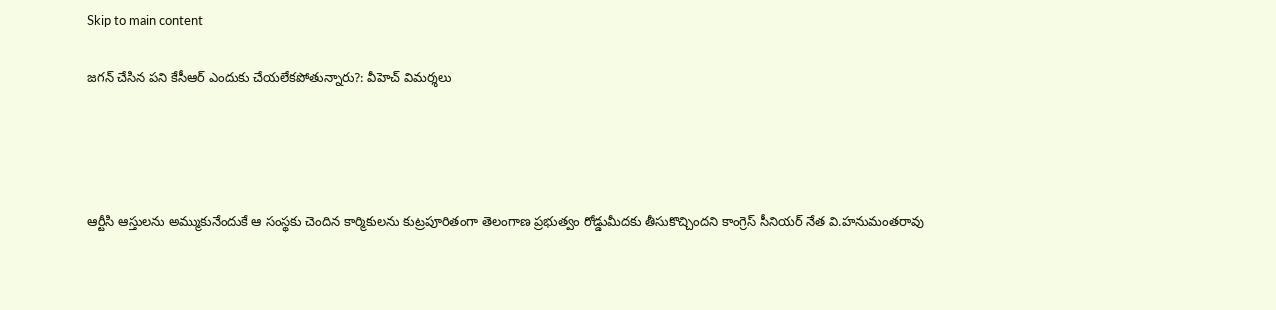Skip to main content

జగన్ చేసిన పని కేసీఆర్ ఎందుకు చేయలేకపోతున్నారు?: వీహెచ్ విమర్శలు




ఆర్టీసి ఆస్తులను అమ్ముకునేందుకే ఆ సంస్థకు చెందిన కార్మికులను కుట్రపూరితంగా తెలంగాణ ప్రభుత్వం రోడ్డుమీదకు తీసుకొచ్చిందని కాంగ్రెస్ సీనియర్ నేత వి.హనుమంతరావు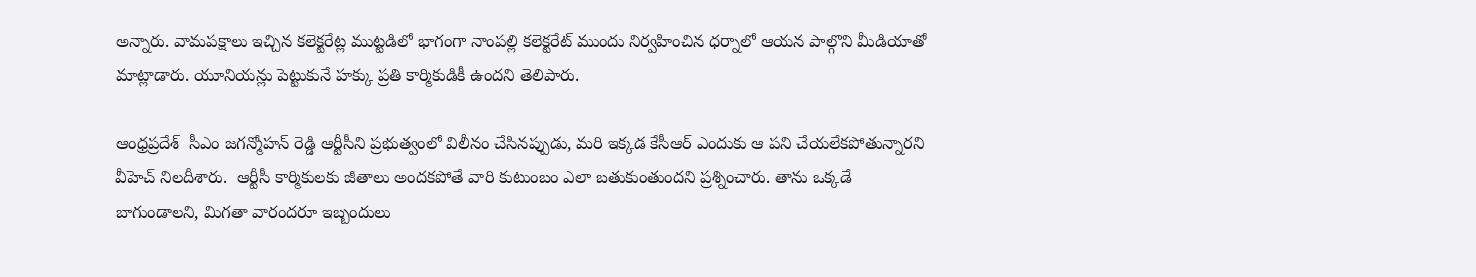అన్నారు. వామపక్షాలు ఇచ్చిన కలెక్టరేట్ల ముట్టడిలో భాగంగా నాంపల్లి కలెక్టరేట్ ముందు నిర్వహించిన ధర్నాలో ఆయన పాల్గొని మీడియాతో మాట్లాడారు. యూనియన్లు పెట్టుకునే హక్కు ప్రతి కార్మికుడికీ ఉందని తెలిపారు.

ఆంధ్రప్రదేశ్  సీఎం జగన్మోహన్ రెడ్డి ఆర్టీసీని ప్రభుత్వంలో విలీనం చేసినప్పుడు, మరి ఇక్కడ కేసీఆర్ ఎందుకు ఆ పని చేయలేకపోతున్నారని వీహెచ్ నిలదీశారు.  ఆర్టీసీ కార్మికులకు జీతాలు అందకపోతే వారి కుటుంబం ఎలా బతుకుంతుందని ప్రశ్నించారు. తాను ఒక్కడే బాగుండాలని, మిగతా వారందరూ ఇబ్బందులు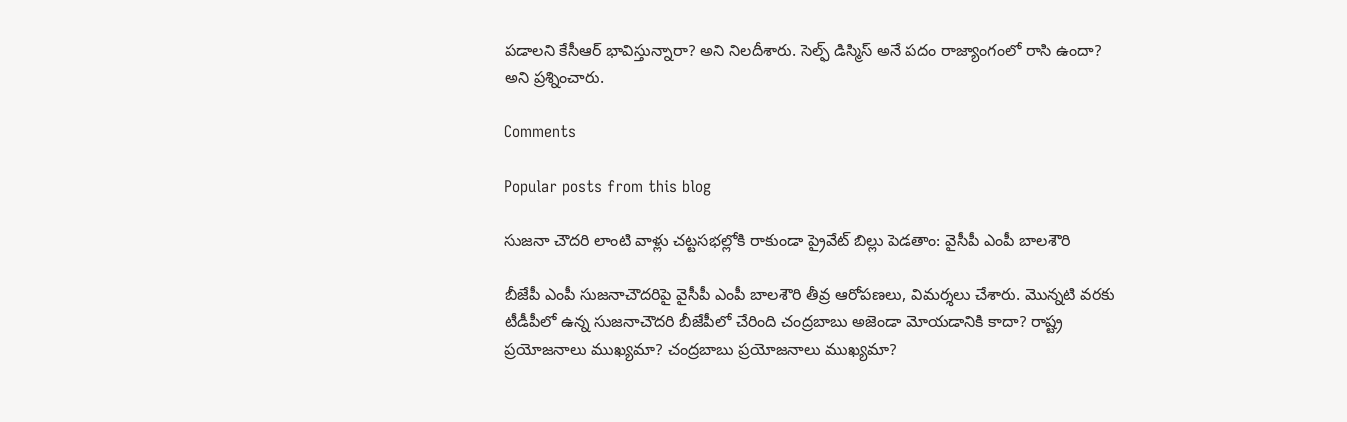పడాలని కేసీఆర్ భావిస్తున్నారా? అని నిలదీశారు. సెల్ఫ్ డిస్మిస్ అనే పదం రాజ్యాంగంలో రాసి ఉందా? అని ప్రశ్నించారు.

Comments

Popular posts from this blog

సుజనా చౌదరి లాంటి వాళ్లు చట్టసభల్లోకి రాకుండా ప్రైవేట్ బిల్లు పెడతాం: వైసీపీ ఎంపీ బాలశౌరి

బీజేపీ ఎంపీ సుజనాచౌదరిపై వైసీపీ ఎంపీ బాలశౌరి తీవ్ర ఆరోపణలు, విమర్శలు చేశారు. మొన్నటి వరకు టీడీపీలో ఉన్న సుజనాచౌదరి బీజేపీలో చేరింది చంద్రబాబు అజెండా మోయడానికి కాదా? రాష్ట్ర ప్రయోజనాలు ముఖ్యమా? చంద్రబాబు ప్రయోజనాలు ముఖ్యమా?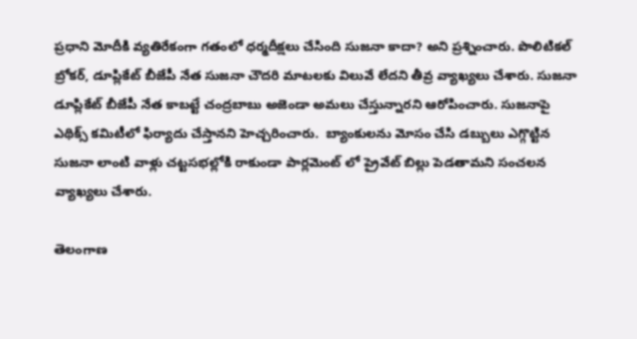ప్రధాని మోదీకి వ్యతిరేకంగా గతంలో ధర్మదీక్షలు చేసింది సుజనా కాదా? అని ప్రశ్నించారు. పొలిటికల్ బ్రోకర్, డూప్లికేట్ బీజేపీ నేత సుజనా చౌదరి మాటలకు విలువే లేదని తీవ్ర వ్యాఖ్యలు చేశారు. సుజనా డూప్లికేట్ బీజేపీ నేత కాబట్టే చంద్రబాబు అజెండా అమలు చేస్తున్నారని ఆరోపించారు. సుజనాపై ఎథిక్స్ కమిటీలో ఫిర్యాదు చేస్తానని హెచ్చరించారు.  బ్యాంకులను మోసం చేసి డబ్బులు ఎగ్గొట్టిన సుజనా లాంటి వాళ్లు చట్టసభల్లోకి రాకుండా పార్లమెంట్ లో ప్రైవేట్ బిల్లు పెడతామని సంచలన వ్యాఖ్యలు చేశారు.

తెలంగాణ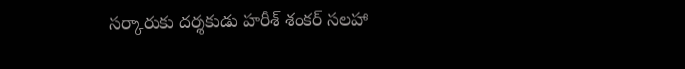సర్కారుకు దర్శకుడు హరీశ్ శంకర్ సలహా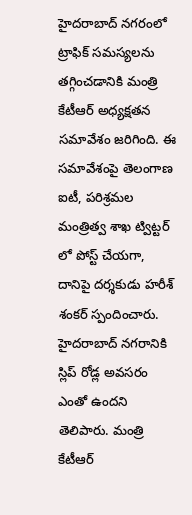హైదరాబాద్ నగరంలో ట్రాఫిక్ సమస్యలను తగ్గించడానికి మంత్రి కేటీఆర్ అధ్యక్షతన సమావేశం జరిగింది. ఈ సమావేశంపై తెలంగాణ ఐటీ, పరిశ్రమల మంత్రిత్వ శాఖ ట్విట్టర్ లో పోస్ట్ చేయగా, దానిపై దర్శకుడు హరీశ్ శంకర్ స్పందించారు. హైదరాబాద్ నగరానికి స్లిప్ రోడ్ల అవసరం ఎంతో ఉందని తెలిపారు. మంత్రి కేటీఆర్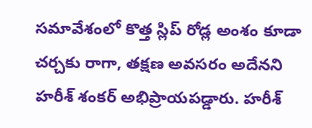సమావేశంలో కొత్త స్లిప్ రోడ్ల అంశం కూడా చర్చకు రాగా, తక్షణ అవసరం అదేనని హరీశ్ శంకర్ అభిప్రాయపడ్డారు. హరీశ్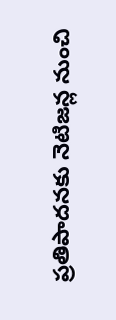ప్రతిపాదనకు నెటిజన్ల నుంచి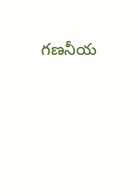గణనీయ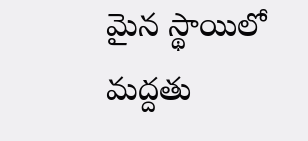మైన స్థాయిలో మద్దతు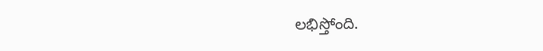లభిస్తోంది.